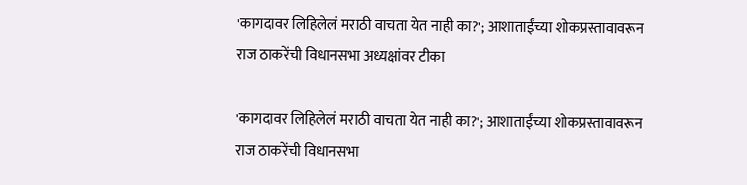'कागदावर लिहिलेलं मराठी वाचता येत नाही का?'; आशाताईंच्या शोकप्रस्तावावरून राज ठाकरेंची विधानसभा अध्यक्षांवर टीका

'कागदावर लिहिलेलं मराठी वाचता येत नाही का?'; आशाताईंच्या शोकप्रस्तावावरून राज ठाकरेंची विधानसभा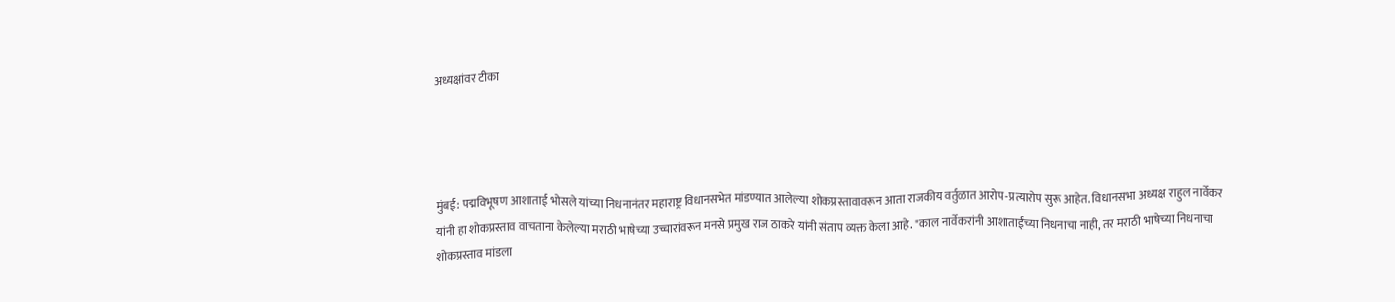अध्यक्षांवर टीका




मुंबई: पद्मविभूषण आशाताई भोसले यांच्या निधनानंतर महाराष्ट्र विधानसभेत मांडण्यात आलेल्या शोकप्रस्तावावरून आता राजकीय वर्तुळात आरोप-प्रत्यारोप सुरू आहेत. विधानसभा अध्यक्ष राहुल नार्वेकर यांनी हा शोकप्रस्ताव वाचताना केलेल्या मराठी भाषेच्या उच्चारांवरून मनसे प्रमुख राज ठाकरे यांनी संताप व्यक्त केला आहे. "काल नार्वेकरांनी आशाताईंच्या निधनाचा नाही, तर मराठी भाषेच्या निधनाचा शोकप्रस्ताव मांडला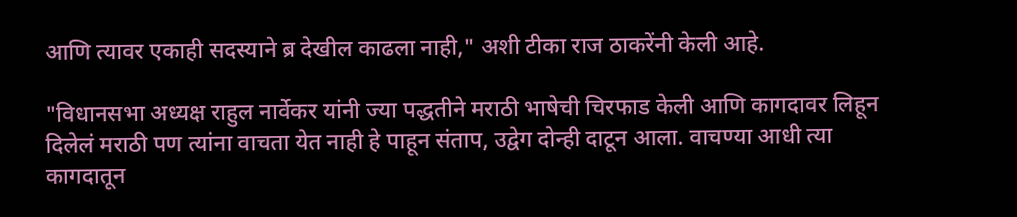आणि त्यावर एकाही सदस्याने ब्र देखील काढला नाही," अशी टीका राज ठाकरेंनी केली आहे.

"विधानसभा अध्यक्ष राहुल नार्वेकर यांनी ज्या पद्धतीने मराठी भाषेची चिरफाड केली आणि कागदावर लिहून दिलेलं मराठी पण त्यांना वाचता येत नाही हे पाहून संताप, उद्वेग दोन्ही दाटून आला. वाचण्या आधी त्या कागदातून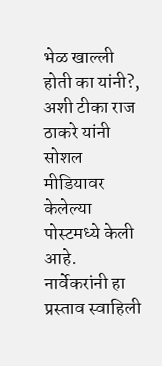भेळ खाल्ली होती का यांनी?, अशी टीका राज ठाकरे यांनी सोशल मीडियावर केलेल्या पोस्टमध्ये केली आहे. नार्वेकरांनी हा प्रस्ताव स्वाहिली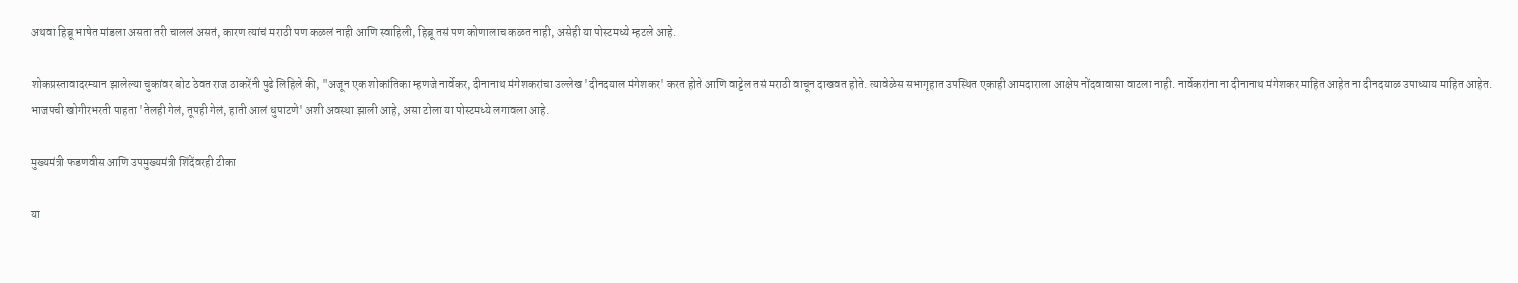अथवा हिब्रू भाषेत मांडला असता तरी चाललं असतं, कारण त्यांचं मराठी पण कळलं नाही आणि स्वाहिली, हिब्रू तसं पण कोणालाच कळत नाही, असेही या पोस्टमध्ये म्हटले आहे.

शोकप्रस्तावादरम्यान झालेल्या चुकांवर बोट ठेवत राज ठाकरेंनी पुढे लिहिले की, "अजून एक शोकांतिका म्हणजे नार्वेकर, दीनानाथ मंगेशकरांचा उल्लेख 'दीनदयाल मंगेशकर' करत होते आणि वाट्टेल तसं मराठी वाचून दाखवत होते. त्यावेळेस सभागृहात उपस्थित एकाही आमदाराला आक्षेप नोंदवावासा वाटला नाही. नार्वेकरांना ना दीनानाथ मंगेशकर माहित आहेत ना दीनदयाळ उपाध्याय माहित आहेत. भाजपची खोगीरभरती पाहता 'तेलही गेलं, तूपही गेलं, हाती आलं धुपाटणे' अशी अवस्था झाली आहे, असा टोला या पोस्टमध्ये लगावला आहे.

मुख्यमंत्री फडणवीस आणि उपमुख्यमंत्री शिंदेंवरही टीका

या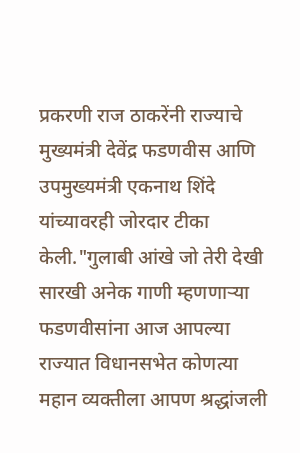प्रकरणी राज ठाकरेंनी राज्याचे मुख्यमंत्री देवेंद्र फडणवीस आणि उपमुख्यमंत्री एकनाथ शिंदे यांच्यावरही जोरदार टीका केली."गुलाबी आंखे जो तेरी देखी सारखी अनेक गाणी म्हणणाऱ्या फडणवीसांना आज आपल्या राज्यात विधानसभेत कोणत्या महान व्यक्तीला आपण श्रद्धांजली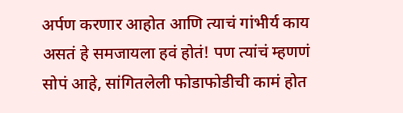अर्पण करणार आहोत आणि त्याचं गांभीर्य काय असतं हे समजायला हवं होतं! पण त्यांचं म्हणणं सोपं आहे, सांगितलेली फोडाफोडीची कामं होत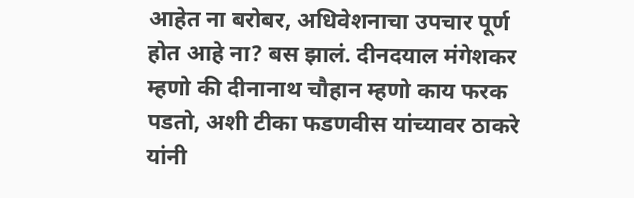आहेत ना बरोबर, अधिवेशनाचा उपचार पूर्ण होत आहे ना? बस झालं. दीनदयाल मंगेशकर म्हणो की दीनानाथ चौहान म्हणो काय फरक पडतो, अशी टीका फडणवीस यांच्यावर ठाकरे यांनी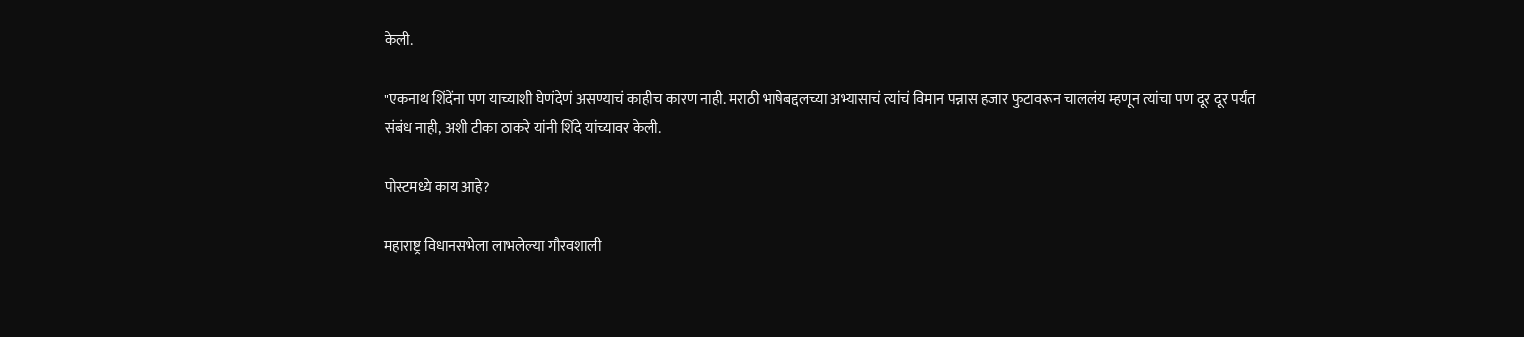केली.

"एकनाथ शिंदेंना पण याच्याशी घेणंदेणं असण्याचं काहीच कारण नाही. मराठी भाषेबद्दलच्या अभ्यासाचं त्यांचं विमान पन्नास हजार फुटावरून चाललंय म्हणून त्यांचा पण दूर दूर पर्यंत संबंध नाही, अशी टीका ठाकरे यांनी शिंदे यांच्यावर केली.

पोस्टमध्ये काय आहे?

महाराष्ट्र विधानसभेला लाभलेल्या गौरवशाली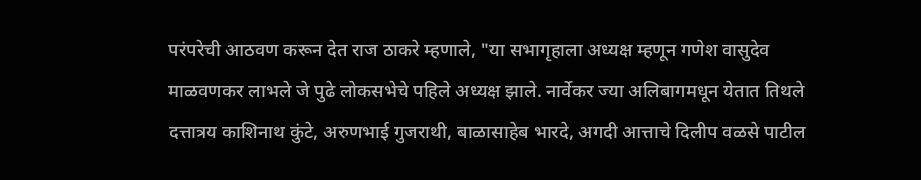परंपरेची आठवण करून देत राज ठाकरे म्हणाले, "या सभागृहाला अध्यक्ष म्हणून गणेश वासुदेव माळवणकर लाभले जे पुढे लोकसभेचे पहिले अध्यक्ष झाले. नार्वेकर ज्या अलिबागमधून येतात तिथले दत्तात्रय काशिनाथ कुंटे, अरुणभाई गुजराथी, बाळासाहेब भारदे, अगदी आत्ताचे दिलीप वळसे पाटील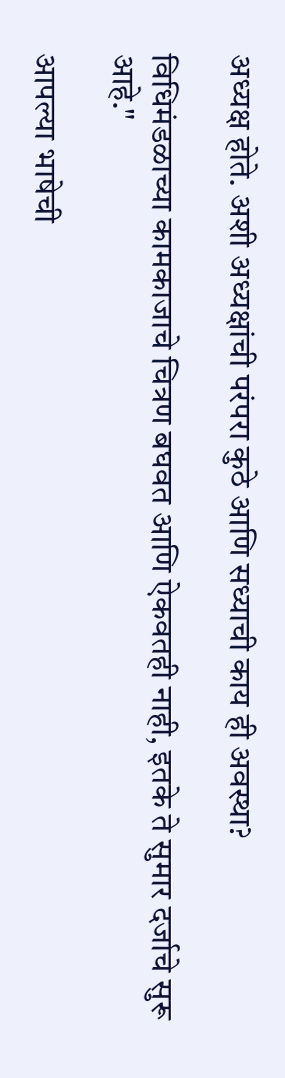अध्यक्ष होते. अशी अध्यक्षांची परंपरा कुठे आणि सध्याची काय ही अवस्था?

विधिमंडळाच्या कामकाजाचे चित्रण बघवत आणि ऐकवतही नाही, इतके ते सुमार दर्जाचे सुरू आहे."

आपल्या भाषेची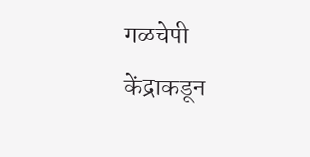गळचेपी केंद्राकडून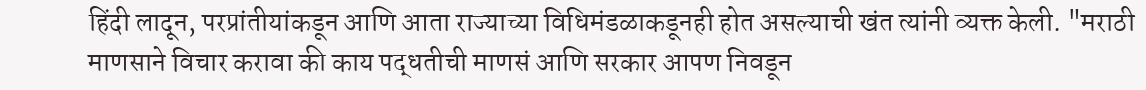हिंदी लादून, परप्रांतीयांकडून आणि आता राज्याच्या विधिमंडळाकडूनही होत असल्याची खंत त्यांनी व्यक्त केली. "मराठी माणसाने विचार करावा की काय पद्धतीची माणसं आणि सरकार आपण निवडून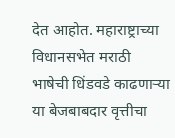देत आहोत. महाराष्ट्राच्या विधानसभेत मराठी भाषेची धिंडवडे काढणाऱ्या या बेजबाबदार वृत्तीचा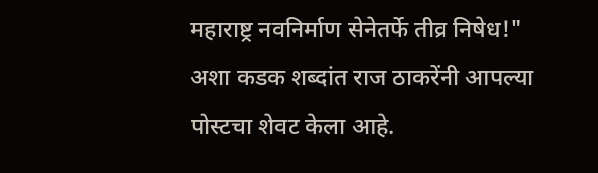महाराष्ट्र नवनिर्माण सेनेतर्फे तीव्र निषेध!" अशा कडक शब्दांत राज ठाकरेंनी आपल्या पोस्टचा शेवट केला आहे.